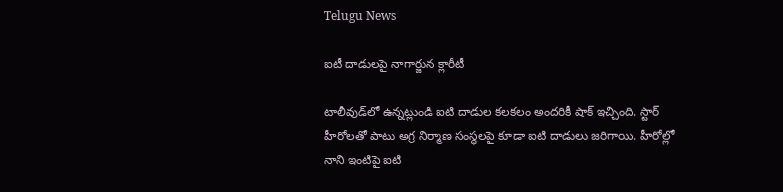Telugu News

ఐటీ దాడులపై నాగార్జున క్లారీటీ

టాలీవుడ్‌లో ఉన్నట్లుండి ఐటి దాడుల కలకలం అందరికీ షాక్ ఇచ్చింది. స్టార్ హీరోలతో పాటు అగ్ర నిర్మాణ సంస్థలపై కూడా ఐటి దాడులు జరిగాయి. హీరోల్లో నాని ఇంటిపై ఐటి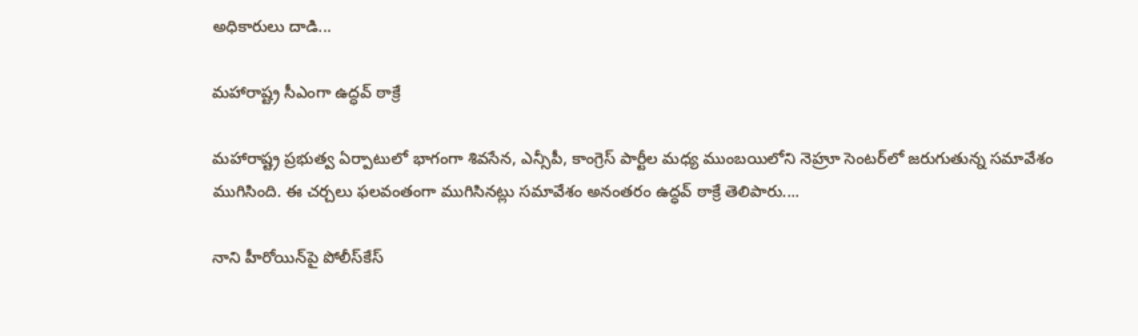అధికారులు దాడి...

మహారాష్ట్ర సీఎంగా ఉద్ధవ్‌ ఠాక్రే

మహారాష్ట్ర ప్రభుత్వ ఏర్పాటులో భాగంగా శివసేన, ఎన్సీపీ, కాంగ్రెస్‌ పార్టీల మధ్య ముంబయిలోని నెహ్రూ సెంటర్‌లో జరుగుతున్న సమావేశం ముగిసింది. ఈ చర్చలు ఫలవంతంగా ముగిసినట్లు సమావేశం అనంతరం ఉద్ధవ్‌ ఠాక్రే తెలిపారు....

నాని హీరోయిన్‌పై పోలీస్‌కేస్‌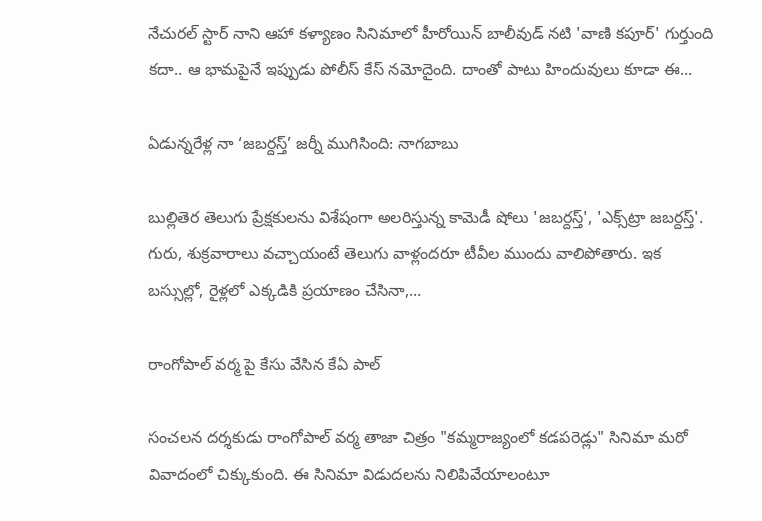నేచురల్‌ స్టార్‌ నాని ఆహా కళ్యాణం సినిమాలో హీరోయిన్ బాలీవుడ్ నటి 'వాణి కపూర్' గుర్తుంది కదా.. ఆ భామపైనే ఇప్పుడు పోలీస్ కేస్ నమోదైంది. దాంతో పాటు హిందువులు కూడా ఈ...

ఏడున్నరేళ్ల నా ‘జబర్దస్త్‌’ జర్నీ ముగిసింది: నాగబాబు

బుల్లితెర తెలుగు ప్రేక్షకులను విశేషంగా అలరిస్తున్న కామెడీ షోలు 'జబర్దస్త్‌', 'ఎక్స్‌ట్రా జబర్దస్త్‌'. గురు, శుక్రవారాలు వచ్చాయంటే తెలుగు వాళ్లందరూ టీవీల ముందు వాలిపోతారు. ఇక బస్సుల్లో, రైళ్లలో ఎక్కడికి ప్రయాణం చేసినా,...

రాంగోపాల్‌ వర్మ పై కేసు వేసిన కేఏ పాల్‌

సంచలన దర్శకుడు రాంగోపాల్ వర్మ తాజా చిత్రం "కమ్మరాజ్యంలో కడపరెడ్లు" సినిమా మరో వివాదంలో చిక్కుకుంది. ఈ సినిమా విడుదలను నిలిపివేయాలంటూ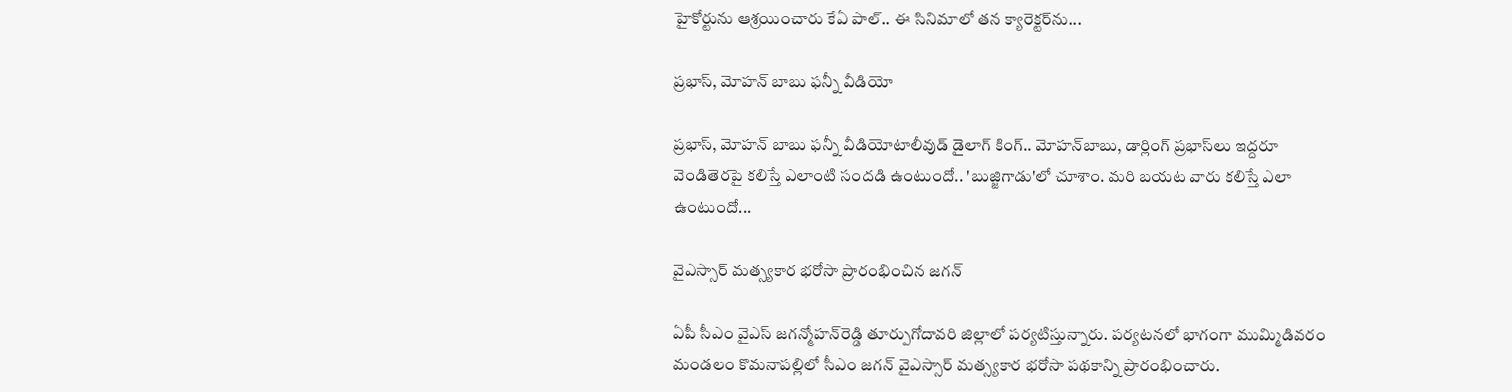హైకోర్టును ఆశ్రయించారు కేఏ పాల్.. ఈ సినిమాలో తన క్యారెక్టర్‌ను...

ప్రభాస్‌, మోహన్‌ బాబు ఫన్నీ వీడియో

ప్రభాస్‌, మోహన్‌ బాబు ఫన్నీ వీడియోటాలీవుడ్‌ డైలాగ్‌ కింగ్‌.. మోహన్‌బాబు, డార్లింగ్‌ ప్రభాస్‌లు ఇద్దరూ వెండితెరపై కలిస్తే ఎలాంటి సందడి ఉంటుందో.. 'బుజ్జిగాడు'లో చూశాం. మరి బయట వారు కలిస్తే ఎలా ఉంటుందో...

వైఎస్సార్‌ మత్స్యకార భరోసా ప్రారంభించిన జగన్‌

ఏపీ సీఎం వైఎస్‌ జగన్మోహన్‌రెడ్డి తూర్పుగోదావరి జిల్లాలో పర్యటిస్తున్నారు. పర్యటనలో భాగంగా ముమ్మిడివరం మండలం కొమనాపల్లిలో సీఎం జగన్‌ వైఎస్సార్‌ మత్స్యకార భరోసా పథకాన్ని ప్రారంభించారు.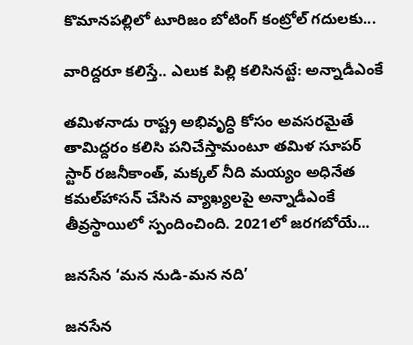కొమానపల్లిలో టూరిజం బోటింగ్‌ కంట్రోల్‌ గదులకు...

వారిద్దరూ కలిస్తే.. ఎలుక పిల్లి కలిసినట్టే: అన్నాడీఎంకే

తమిళనాడు రాష్ట్ర అభివృద్ధి కోసం అవసరమైతే తామిద్దరం కలిసి పనిచేస్తామంటూ తమిళ సూపర్‌ స్టార్‌ రజనీకాంత్‌, మక్కల్‌ నీది మయ్యం అధినేత కమల్‌హాసన్‌ చేసిన వ్యాఖ్యలపై అన్నాడీఎంకే తీవ్రస్థాయిలో స్పందించింది. 2021లో జరగబోయే...

జనసేన ‘మన నుడి-మన నది’

జనసేన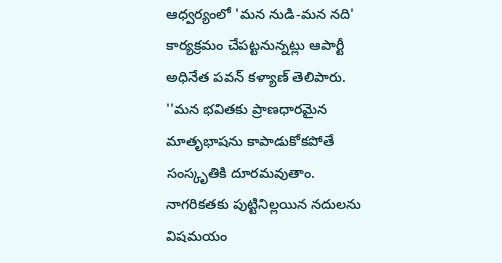ఆధ్వర్యంలో 'మన నుడి-మన నది' కార్యక్రమం చేపట్టనున్నట్లు ఆపార్టీ అధినేత పవన్‌ కళ్యాణ్‌ తెలిపారు. ''మన భవితకు ప్రాణధారమైన మాతృభాషను కాపాడుకోకపోతే సంస్కృతికి దూరమవుతాం. నాగరికతకు పుట్టినిల్లయిన నదులను విషమయం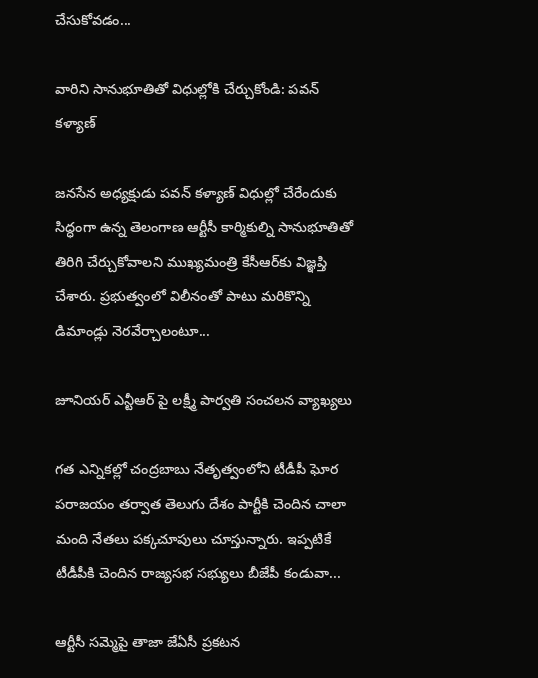చేసుకోవడం...

వారిని సానుభూతితో విధుల్లోకి చేర్చుకోండి: పవన్‌ కళ్యాణ్‌

జనసేన అధ్యక్షుడు పవన్‌ కళ్యాణ్‌ విధుల్లో చేరేందుకు సిద్ధంగా ఉన్న తెలంగాణ ఆర్టీసీ కార్మికుల్ని సానుభూతితో తిరిగి చేర్చుకోవాలని ముఖ్యమంత్రి కేసీఆర్‌కు విజ్ఞప్తి చేశారు. ప్రభుత్వంలో విలీనంతో పాటు మరికొన్ని డిమాండ్లు నెరవేర్చాలంటూ...

జూనియర్‌ ఎన్టీఆర్‌ పై లక్ష్మీ పార్వతి సంచలన వ్యాఖ్యలు

గత ఎన్నికల్లో చంద్రబాబు నేతృత్వంలోని టీడీపీ ఘోర పరాజయం తర్వాత తెలుగు దేశం పార్టీకి చెందిన చాలా మంది నేతలు పక్కచూపులు చూస్తున్నారు. ఇప్పటికే టీడీపీకి చెందిన రాజ్యసభ సభ్యులు బీజేపీ కండువా...

ఆర్టీసీ సమ్మెపై తాజా జేఏసీ ప్రకటన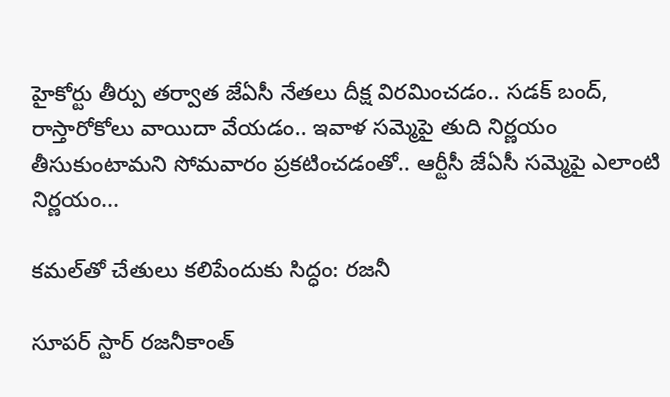హైకోర్టు తీర్పు తర్వాత జేఏసీ నేతలు దీక్ష విరమించడం.. సడక్ బంద్, రాస్తారోకోలు వాయిదా వేయడం.. ఇవాళ సమ్మెపై తుది నిర్ణయం తీసుకుంటామని సోమవారం ప్రకటించడంతో.. ఆర్టీసీ జేఏసీ సమ్మెపై ఎలాంటి నిర్ణయం...

కమల్‌తో చేతులు కలిపేందుకు సిద్ధం: రజనీ

సూపర్‌ స్టార్‌ రజనీకాంత్‌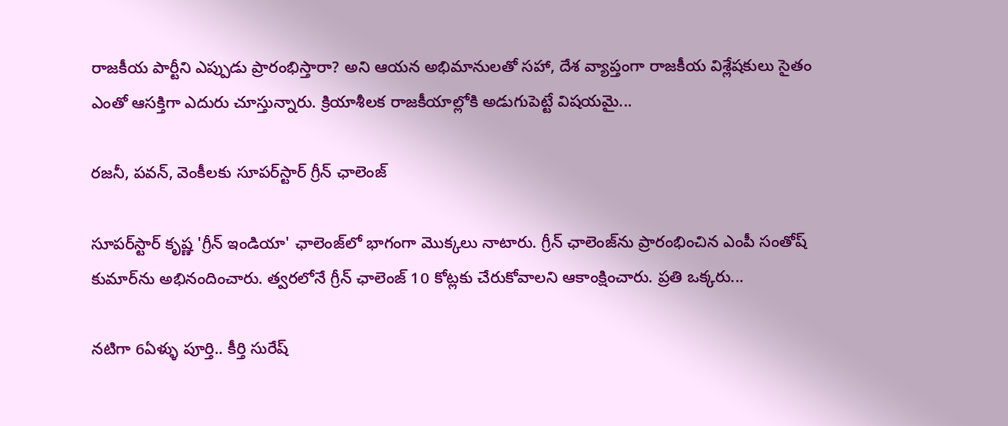రాజకీయ పార్టీని ఎప్పుడు ప్రారంభిస్తారా? అని ఆయన అభిమానులతో సహా, దేశ వ్యాప్తంగా రాజకీయ విశ్లేషకులు సైతం ఎంతో ఆసక్తిగా ఎదురు చూస్తున్నారు. క్రియాశీలక రాజకీయాల్లోకి అడుగుపెట్టే విషయమై...

రజనీ, పవన్‌‌, వెంకీలకు సూపర్‌స్టార్‌ గ్రీన్‌ ఛాలెంజ్‌

సూపర్‌స్టార్‌ కృష్ణ 'గ్రీన్‌ ఇండియా' ఛాలెంజ్‌లో భాగంగా మొక్కలు నాటారు. గ్రీన్ ఛాలెంజ్‌ను ప్రారంభించిన ఎంపీ సంతోష్ కుమార్‌ను అభినందించారు. త్వరలోనే గ్రీన్ ఛాలెంజ్ 10 కోట్లకు చేరుకోవాలని ఆకాంక్షించారు. ప్రతి ఒక్కరు...

నటిగా 6ఏళ్ళు పూర్తి.. కీర్తి సురేష్‌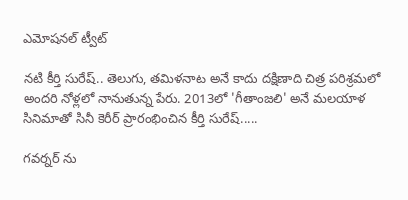ఎమోషనల్ ట్వీట్‌

నటి కీర్తి సురేష్.. తెలుగు, తమిళనాట అనే కాదు దక్షిణాది చిత్ర పరిశ్రమలో అందరి నోళ్లలో నానుతున్న పేరు. 2013లో 'గీతాంజలి' అనే మలయాళ సినిమాతో సినీ కెరీర్ ప్రారంభించిన కీర్తి సురేష్.....

గవర్నర్‌ ను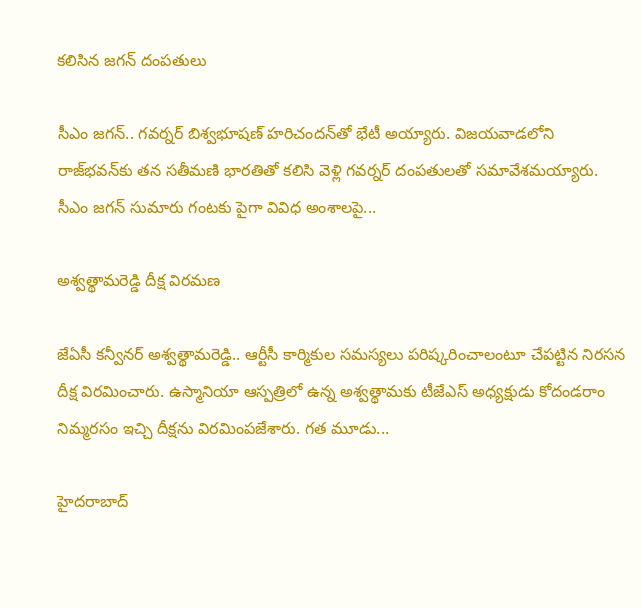కలిసిన జగన్‌ దంపతులు

సీఎం జగన్.. గవర్నర్‌ బిశ్వభూషణ్‌ హరిచందన్‌తో భేటీ అయ్యారు. విజయవాడలోని రాజ్‌భవన్‌కు తన సతీమణి భారతితో కలిసి వెళ్లి గవర్నర్‌ దంపతులతో సమావేశమయ్యారు. సీఎం జగన్‌ సుమారు గంటకు పైగా వివిధ అంశాలపై...

అశ్వత్థామరెడ్డి దీక్ష విరమణ

జేఏసీ కన్వీనర్‌ అశ్వత్థామరెడ్డి.. ఆర్టీసీ కార్మికుల సమస్యలు పరిష్కరించాలంటూ చేపట్టిన నిరసన దీక్ష విరమించారు. ఉస్మానియా ఆస్పత్రిలో ఉన్న అశ్వత్థామకు టీజేఎస్‌ అధ్యక్షుడు కోదండరాం నిమ్మరసం ఇచ్చి దీక్షను విరమింపజేశారు. గత మూడు...

హైదరాబాద్‌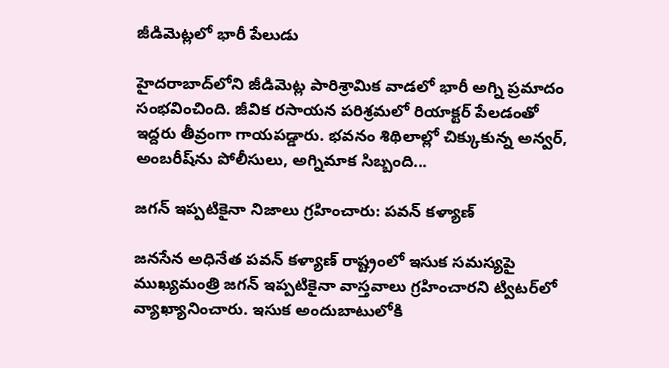జీడిమెట్లలో భారీ పేలుడు

హైదరాబాద్‌లోని జీడిమెట్ల పారిశ్రామిక వాడలో భారీ అగ్ని ప్రమాదం సంభవించింది. జీవిక రసాయన పరిశ్రమలో రియాక్టర్‌ పేలడంతో ఇద్దరు తీవ్రంగా గాయపడ్డారు. భవనం శిథిలాల్లో చిక్కుకున్న అన్వర్‌, అంబరీష్‌ను పోలీసులు, అగ్నిమాక సిబ్బంది...

జగన్‌ ఇప్పటికైనా నిజాలు గ్రహించారు: పవన్‌ కళ్యాణ్‌

జనసేన అధినేత పవన్ కళ్యాణ్‌ రాష్ట్రంలో ఇసుక సమస్యపై ముఖ్యమంత్రి జగన్‌ ఇప్పటికైనా వాస్తవాలు గ్రహించారని ట్విటర్‌లో వ్యాఖ్యానించారు. ఇసుక అందుబాటులోకి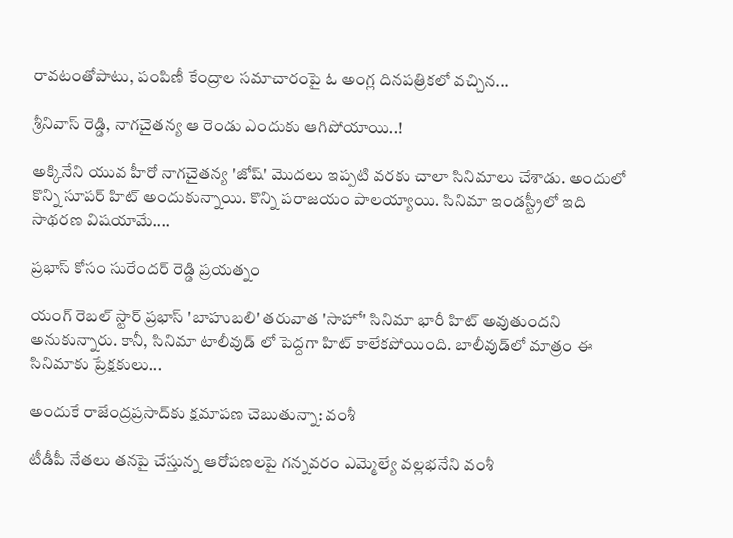రావటంతోపాటు, పంపిణీ కేంద్రాల సమాచారంపై ఓ అంగ్ల దినపత్రికలో వచ్చిన...

శ్రీనివాస్ రెడ్డి, నాగచైతన్య ఆ రెండు ఎందుకు ఆగిపోయాయి..!

అక్కినేని యువ హీరో నాగచైతన్య 'జోష్' మొదలు ఇప్పటి వరకు చాలా సినిమాలు చేశాడు. అందులో కొన్ని సూపర్ హిట్ అందుకున్నాయి. కొన్ని పరాజయం పాలయ్యాయి. సినిమా ఇండస్ట్రీలో ఇది సాథరణ విషయామే....

ప్రభాస్‌ కోసం సురేందర్‌ రెడ్డి ప్రయత్నం

యంగ్‌ రెబల్‌ స్టార్‌ ప్రభాస్ 'బాహుబలి' తరువాత 'సాహో' సినిమా భారీ హిట్ అవుతుందని అనుకున్నారు. కానీ, సినిమా టాలీవుడ్ లో పెద్దగా హిట్ కాలేకపోయింది. బాలీవుడ్‌లో మాత్రం ఈ సినిమాకు ప్రేక్షకులు...

అందుకే రాజేంద్రప్రసాద్‌కు క్షమాపణ చెబుతున్నా: వంశీ

టీడీపీ నేతలు తనపై చేస్తున్న ఆరోపణలపై గన్నవరం ఎమ్మెల్యే వల్లభనేని వంశీ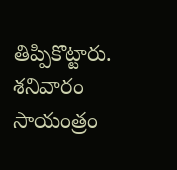తిప్పికొట్టారు. శనివారం సాయంత్రం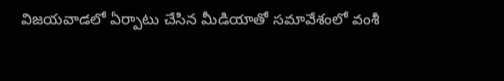విజయవాడలో ఏర్పాటు చేసిన మీడియాతో సమావేశంలో వంశీ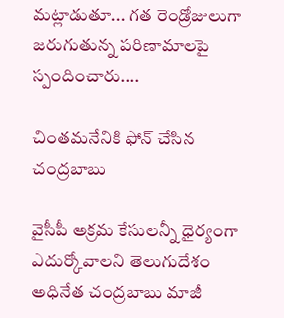మట్లాడుతూ... గత రెండ్రోజులుగా జరుగుతున్న పరిణామాలపై స్పందించారు....

చింతమనేనికి ఫోన్‌ చేసిన చంద్రబాబు

వైసీపీ అక్రమ కేసులన్నీ ధైర్యంగా ఎదుర్కోవాలని తెలుగుదేశం అధినేత చంద్రబాబు మాజీ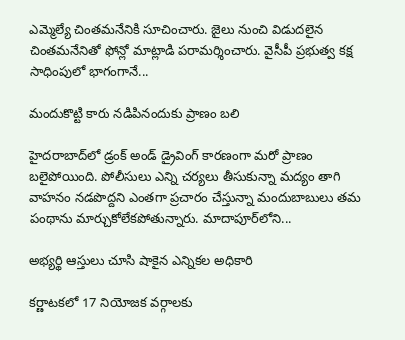ఎమ్మెల్యే చింతమనేనికి సూచించారు. జైలు నుంచి విడుదలైన చింతమనేనితో ఫోన్లో మాట్లాడి పరామర్శించారు. వైసీపీ ప్రభుత్వ కక్ష సాధింపులో భాగంగానే...

మందుకొట్టి కారు నడిపినందుకు ప్రాణం బలి

హైదరాబాద్‌లో డ్రంక్ అండ్ డ్రైవింగ్‌ కారణంగా మరో ప్రాణం బలైపోయింది. పోలీసులు ఎన్ని చర్యలు తీసుకున్నా మద్యం తాగి వాహనం నడపొద్దని ఎంతగా ప్రచారం చేస్తున్నా మందుబాబులు తమ పంథాను మార్చుకోలేకపోతున్నారు. మాదాపూర్‌లోని...

అభ్యర్థి ఆస్తులు చూసి షాకైన ఎన్నికల అధికారి

కర్ణాటకలో 17 నియోజక వర్గాలకు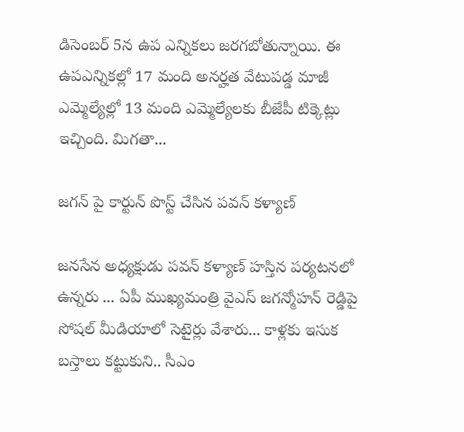డిసెంబర్ 5న ఉప ఎన్నికలు జరగబోతున్నాయి. ఈ ఉపఎన్నికల్లో 17 మంది అనర్హత వేటుపడ్డ మాజీ ఎమ్మెల్యేల్లో 13 మంది ఎమ్మెల్యేలకు బీజేపీ టిక్కెట్లు ఇచ్చింది. మిగతా...

జగన్‌ పై కార్టున్‌ పొస్ట్‌ చేసిన పవన్‌ కళ్యాణ్‌

జనసేన అధ్యక్షుడు పవన్ కళ్యాణ్ హస్తిన పర్యటనలో ఉన్నరు ... ఏపీ ముఖ్యమంత్రి వైఎస్ జగన్మోహన్ రెడ్డిపై సోషల్ మీడియాలో సెటైర్లు వేశారు... కాళ్లకు ఇసుక బస్తాలు కట్టుకుని.. సీఎం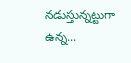నడుస్తున్నట్టుగా ఉన్న...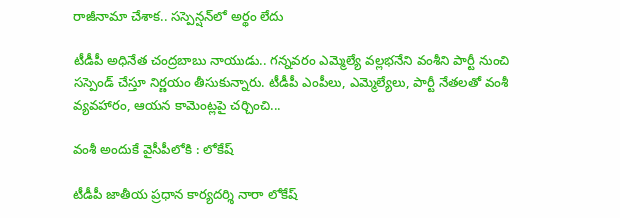రాజీనామా చేశాక.. సస్పెన్షన్‌లో అర్థం లేదు

టీడీపీ అధినేత చంద్రబాబు నాయుడు.. గన్నవరం ఎమ్మెల్యే వల్లభనేని వంశీని పార్టీ నుంచి సస్పెండ్ చేస్తూ నిర్ణయం తీసుకున్నారు. టీడీపీ ఎంపీలు, ఎమ్మెల్యేలు, పార్టీ నేతలతో వంశీ వ్యవహారం, ఆయన కామెంట్లపై చర్చించి...

వంశీ అందుకే వైసీపీలోకి : లోకేష్‌

టీడీపీ జాతీయ ప్రధాన కార్యదర్శి నారా లోకేష్‌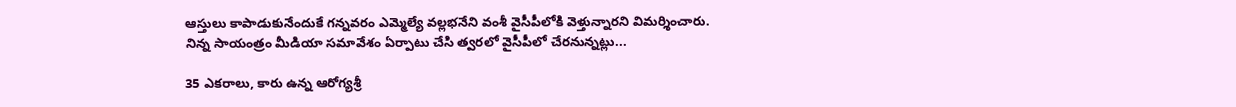ఆస్తులు కాపాడుకునేందుకే గన్నవరం ఎమ్మెల్యే వల్లభనేని వంశీ వైసీపీలోకి వెళ్తున్నారని విమర్శించారు. నిన్న సాయంత్రం మీడియా సమావేశం ఏర్పాటు చేసి త్వరలో వైసీపీలో చేరనున్నట్లు...

35 ఎకరాలు, కారు ఉన్న ఆరోగ్యశ్రీ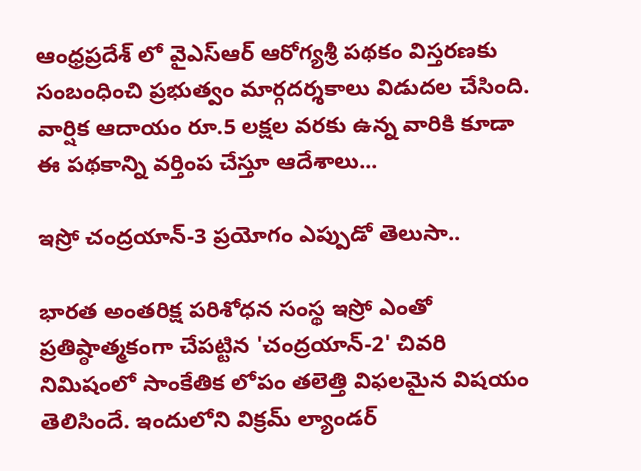ఆంధ్రప్రదేశ్‌ లో వైఎస్‌ఆర్‌ ఆరోగ్యశ్రీ పథకం విస్తరణకు సంబంధించి ప్రభుత్వం మార్గదర్శకాలు విడుదల చేసింది. వార్షిక ఆదాయం రూ.5 లక్షల వరకు ఉన్న వారికి కూడా ఈ పథకాన్ని వర్తింప చేస్తూ ఆదేశాలు...

ఇస్రో చంద్రయాన్-3 ప్రయోగం ఎప్పుడో తెలుసా..

భారత అంతరిక్ష పరిశోధన సంస్థ ఇస్రో ఎంతో ప్రతిష్ఠాత్మకంగా చేపట్టిన 'చంద్రయాన్‌-2' చివరి నిమిషంలో సాంకేతిక లోపం తలెత్తి విఫలమైన విషయం తెలిసిందే. ఇందులోని విక్రమ్‌ ల్యాండర్‌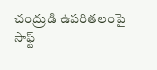చంద్రుడి ఉపరితలంపై సాఫ్ట్‌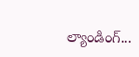ల్యాండింగ్‌...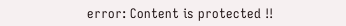error: Content is protected !!